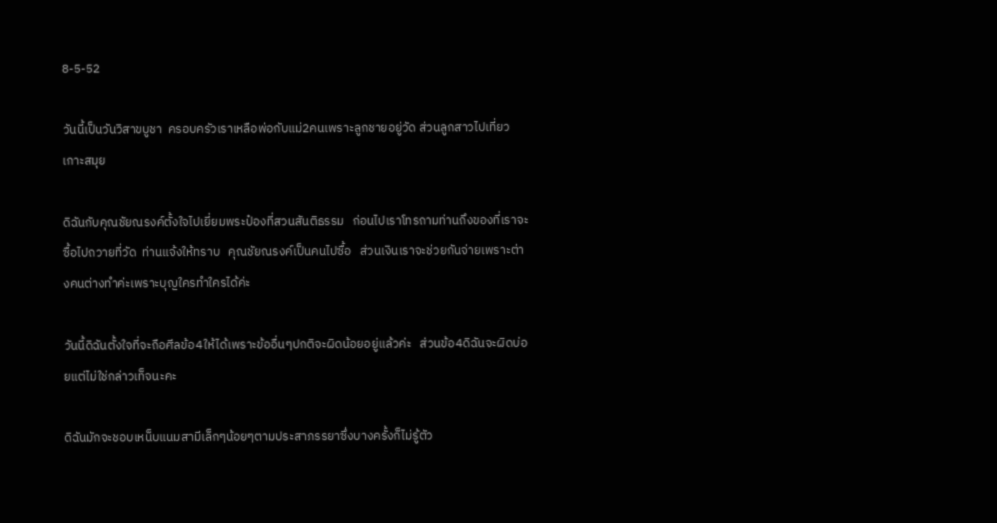8-5-52

วันนี้เป็นวันวิสาขบูชา  ครอบครัวเราเหลือพ่อกับแม่2คนเพราะลูกชายอยู่วัด ส่วนลูกสาวไปเที่ยวเกาะสมุย

ดิฉันกับคุณชัยณรงค์ตั้งใจไปเยี่ยมพระป๋องที่สวนสันติธรรม   ก่อนไปเราโทรถามท่านถึงของที่เราจะซื้อไปถวายที่วัด  ท่านแจ้งให้ทราบ   คุณชัยณรงค์เป็นคนไปซื้อ   ส่วนเงินเราจะช่วยกันจ่ายเพราะต่างคนต่างทำค่ะเพราะบุญใครทำใครได้ค่ะ

วันนี้ดิฉันตั้งใจที่จะถือศีลข้อ4ให้ได้เพราะข้ออื่นๆปกติจะผิดน้อยอยู่แล้วค่ะ   ส่วนข้อ4ดิฉันจะผิดบ่อยแต่ไม่ใช่กล่าวเท็จนะคะ

ดิฉันมักจะชอบเหน็บแนมสามีเล็กๆน้อยๆตามประสาภรรยาซึ่งบางครั้งก็ไม่รู้ตัว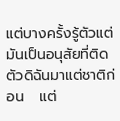แต่บางครั้งรู้ตัวแต่มันเป็นอนุสัยที่ติดตัวดิฉันมาแต่ชาติก่อน   แต่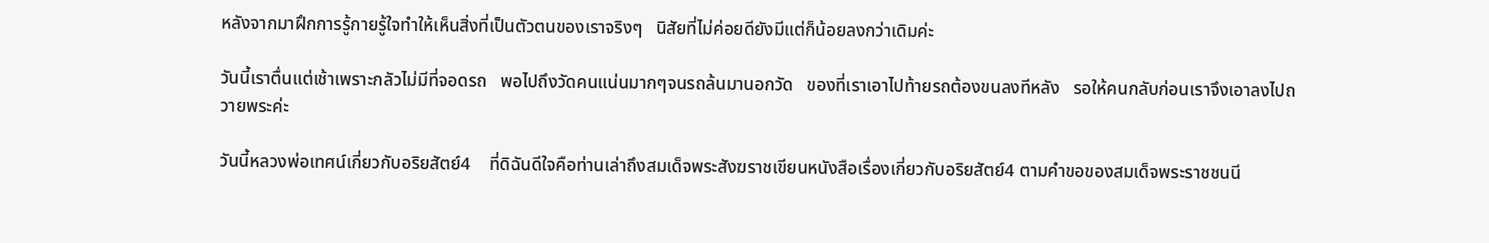หลังจากมาฝึกการรู้กายรู้ใจทำให้เห็นสิ่งที่เป็นตัวตนของเราจริงๆ   นิสัยที่ไม่ค่อยดียังมีแต่ก็น้อยลงกว่าเดิมค่ะ

วันนี้เราตื่นแต่เช้าเพราะกลัวไม่มีที่จอดรถ   พอไปถึงวัดคนแน่นมากๆจนรถล้นมานอกวัด   ของที่เราเอาไปท้ายรถต้องขนลงทีหลัง   รอให้คนกลับก่อนเราจึงเอาลงไปถวายพระค่ะ

วันนี้หลวงพ่อเทศน์เกี่ยวกับอริยสัตย์4    ที่ดิฉันดีใจคือท่านเล่าถึงสมเด็จพระสังฆราชเขียนหนังสือเรื่องเกี่ยวกับอริยสัตย์4 ตามคำขอของสมเด็จพระราชชนนี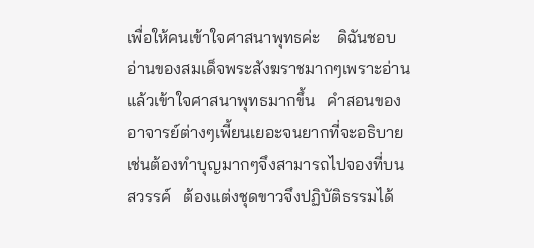เพื่อให้คนเข้าใจศาสนาพุทธค่ะ    ดิฉันชอบอ่านของสมเด็จพระสังฆราชมากๆเพราะอ่านแล้วเข้าใจศาสนาพุทธมากขึ้น   คำสอนของอาจารย์ต่างๆเพี้ยนเยอะจนยากที่จะอธิบายเช่นต้องทำบุญมากๆจึงสามารถไปจองที่บนสวรรค์   ต้องแต่งชุดขาวจึงปฏิบัติธรรมได้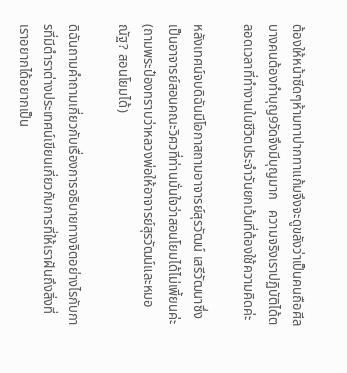ต้องให้หน้าซีดๆห้ามทาปากทาแก้มจึงจะดูขลังว่าเป็นคนถือศีล   บางคนต้องทำบุญ9วัดจึงมีบุญมาก   ความจริงเราปฏิบัติได้ตลอดเวลาที่ทำงานในชีวิตประจำวันยกเว้นที่ต้องใช้ความคิดค่ะ

หลังเทศน์จบดิฉันมีโอกาสถามอาจารย์สุรวัฒน์ เสรีวัฒนาซึ่งเป็นอาจารย์สอนคณะวิศวที่ท่านมั่นใจว่าสอนโยมได้ไม่เพี้ยนค่ะ(ถามพระป๋องทราบว่าหลวงพ่อให้อาจารย์สุรวัฒน์และหมอณัฐ? สอนโยมได้)

ดิฉันถามคำถามเกี่ยวกับเรื่องการอธิบายทางจิตอย่างไรกับการที่มีตำราต่างประเทศน์เขียนเกี่ยวกับการที่ให้เราฝันถึงสิ่งที่เราอยากได้อยากเป็น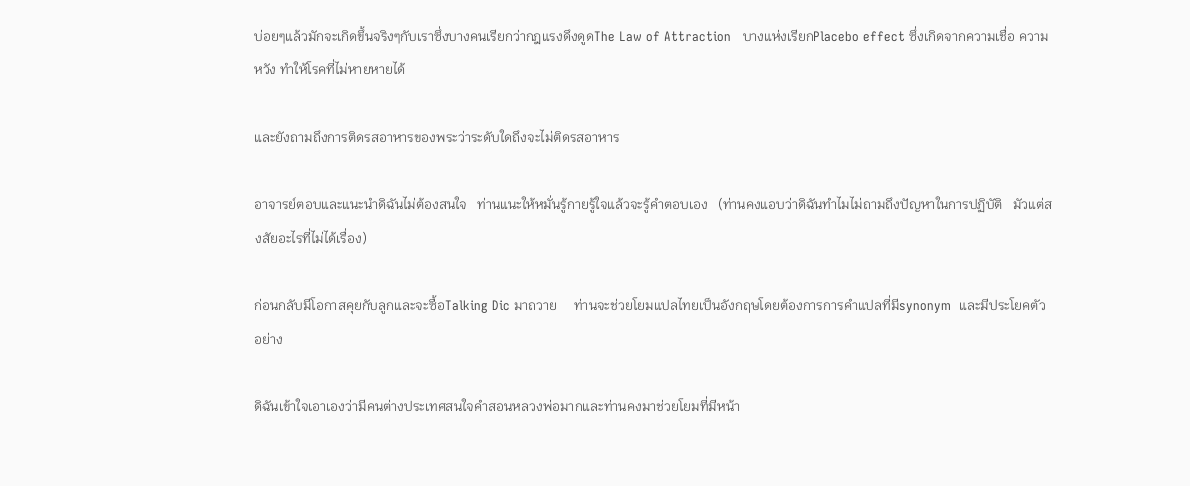บ่อยๆแล้วมักจะเกิดขึ้นจริงๆกับเราซึ่งบางคนเรียกว่ากฎแรงดึงดูดThe Law of Attraction   บางแห่งเรียกPlacebo effect ซึ่งเกิดจากความเชื่อ ความหวัง ทำให้โรคที่ไม่หายหายได้

และยังถามถึงการติดรสอาหารของพระว่าระดับใดถึงจะไม่ติดรสอาหาร

อาจารย์ตอบและแนะนำดิฉันไม่ต้องสนใจ   ท่านแนะให้หมั่นรู้กายรู้ใจแล้วจะรู้คำตอบเอง   (ท่านคงแอบว่าดิฉันทำไมไม่ถามถึงปัญหาในการปฏิบัติ   มัวแต่สงสัยอะไรที่ไม่ได้เรื่อง)

ก่อนกลับมีโอกาสคุยกับลูกและจะซื้อTalking Dic มาถวาย     ท่านจะช่วยโยมแปลไทยเป็นอังกฤษโดยต้องการการคำแปลที่มีsynonym  และมีประโยคตัวอย่าง

ดิฉันเข้าใจเอาเองว่ามีคนต่างประเทศสนใจคำสอนหลวงพ่อมากและท่านคงมาช่วยโยมที่มีหน้า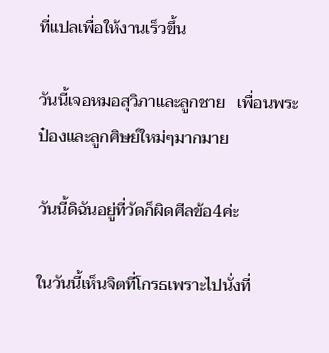ที่แปลเพื่อให้งานเร็วขึ้น

วันนี้เจอหมอสุวิภาและลูกชาย   เพื่อนพระป๋องและลูกศิษย์ใหม่ๆมากมาย

วันนี้ดิฉันอยู่ที่วัดก็ผิดศีลข้อ4ค่ะ

ในวันนี้เห็นจิตที่โกรธเพราะไปนั่งที่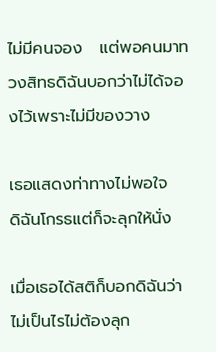ไม่มีคนจอง   แต่พอคนมาทวงสิทธดิฉันบอกว่าไม่ได้จองไว้เพราะไม่มีของวาง

เธอแสดงท่าทางไม่พอใจ     ดิฉันโกรธแต่ก็จะลุกให้นั่ง

เมื่อเธอได้สติก็บอกดิฉันว่าไม่เป็นไรไม่ต้องลุก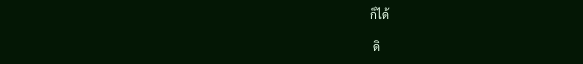ก็ได้

 ดิ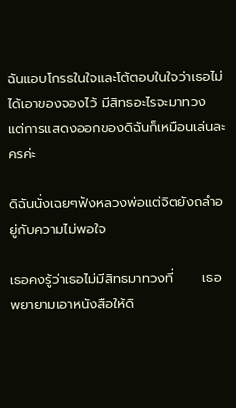ฉันแอบโกรธในใจและโต้ตอบในใจว่าเธอไม่ได้เอาของจองไว้ มีสิทธอะไรจะมาทวง      แต่การแสดงออกของดิฉันก็เหมือนเล่นละครค่ะ

ดิฉันนั่งเฉยๆฟังหลวงพ่อแต่จิตยังถลำอยู่กับความไม่พอใจ

เธอคงรู้ว่าเธอไม่มีสิทธมาทวงที่      เธอพยายามเอาหนังสือให้ดิ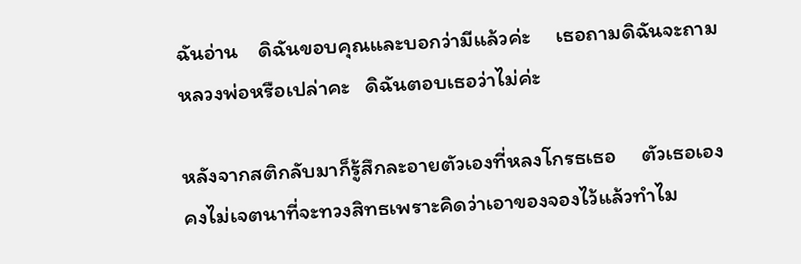ฉันอ่าน    ดิฉันขอบคุณและบอกว่ามีแล้วค่ะ     เธอถามดิฉันจะถามหลวงพ่อหรือเปล่าคะ   ดิฉันตอบเธอว่าไม่ค่ะ

หลังจากสติกลับมาก็รู้สึกละอายตัวเองที่หลงโกรธเธอ     ตัวเธอเองคงไม่เจตนาที่จะทวงสิทธเพราะคิดว่าเอาของจองไว้แล้วทำไม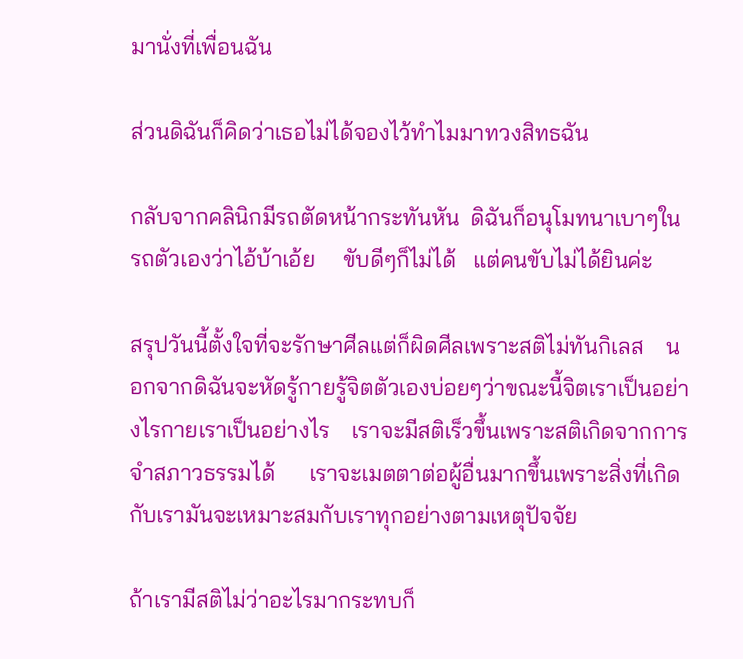มานั่งที่เพื่อนฉัน

ส่วนดิฉันก็คิดว่าเธอไม่ได้จองไว้ทำไมมาทวงสิทธฉัน

กลับจากคลินิกมีรถตัดหน้ากระทันหัน  ดิฉันก็อนุโมทนาเบาๆในรถตัวเองว่าไอ้บ้าเอ้ย     ขับดีๆก็ไม่ได้   แต่คนขับไม่ได้ยินค่ะ

สรุปวันนี้ตั้งใจที่จะรักษาศีลแต่ก็ผิดศีลเพราะสติไม่ทันกิเลส    นอกจากดิฉันจะหัดรู้กายรู้จิตตัวเองบ่อยๆว่าขณะนี้จิตเราเป็นอย่างไรกายเราเป็นอย่างไร    เราจะมีสติเร็วขึ้นเพราะสติเกิดจากการจำสภาวธรรมได้      เราจะเมตตาต่อผู้อื่นมากขึ้นเพราะสิ่งที่เกิดกับเรามันจะเหมาะสมกับเราทุกอย่างตามเหตุปัจจัย

ถ้าเรามีสติไม่ว่าอะไรมากระทบก็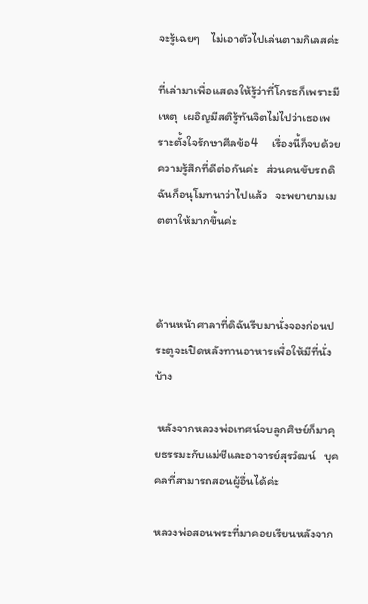จะรู้เฉยๆ    ไม่เอาตัวไปเล่นตามกิเลสค่ะ

ที่เล่ามาเพื่อแสดงให้รู้ว่าที่โกรธก็เพราะมีเหตุ  เผอิญมีสติรู้ทันจิตไม่ไปว่าเธอเพราะตั้งใจรักษาศีลข้อ4     เรื่องนี้ก็จบด้วยความรู้สึกที่ดีต่อกันค่ะ   ส่วนคนขับรถดิฉันก็อนุโมทนาว่าไปแล้ว   จะพยายามเมตตาให้มากขึ้นค่ะ



ด้านหน้าศาลาที่ดิฉันรีบมานั่งจองก่อนประตูจะเปิดหลังทานอาหารเพื่อให้มีที่นั่งบ้าง

 หลังจากหลวงพ่อเทศน์จบลูกศิษย์ก็มาคุยธรรมะกับแม่ชีและอาจารย์สุรวํฒน์   บุคคลที่สามารถสอนผู้อื่นได้ค่ะ

หลวงพ่อสอนพระที่มาคอยเรียนหลังจาก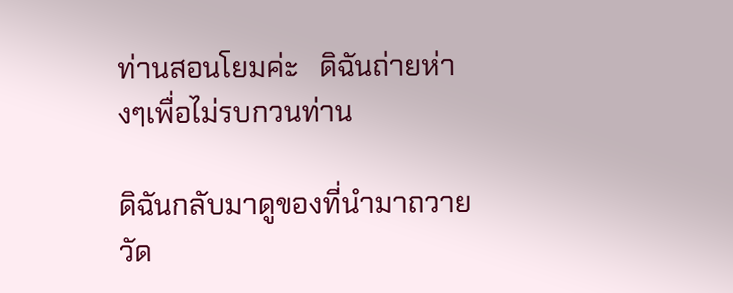ท่านสอนโยมค่ะ   ดิฉันถ่ายห่างๆเพื่อไม่รบกวนท่าน

ดิฉันกลับมาดูของที่นำมาถวายวัด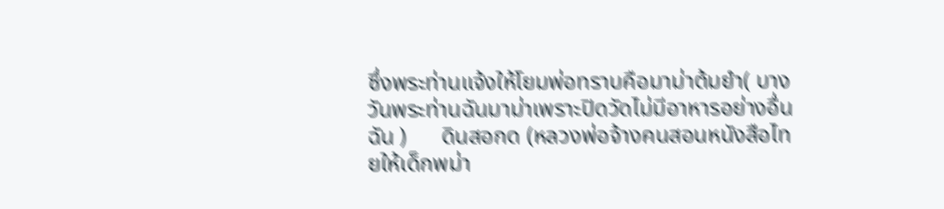ซึ่งพระท่านแจ้งให้โยมพ่อทราบคือมาม่าต้มยำ( บางวันพระท่านฉันมาม่าเพราะปิดวัดไม่มีอาหารอย่างอื่นฉัน )      ดินสอกด (หลวงพ่อจ้างคนสอนหนังสือไทยให้เด็กพม่า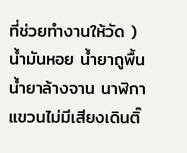ที่ช่วยทำงานให้วัด )  น้ำมันหอย น้ำยาถูพื้น น้ำยาล้างจาน นาฬิกาแขวนไม่มีเสียงเดินติ๊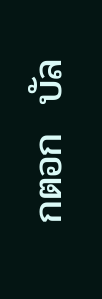กตอก  บัล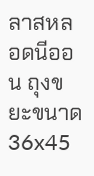ลาสหลอดนีออน ถุงขยะขนาด36x45